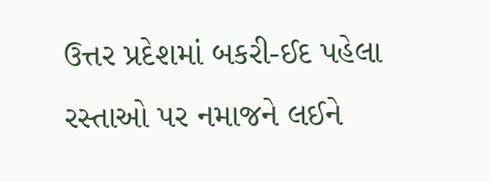ઉત્તર પ્રદેશમાં બકરી-ઈદ પહેલા રસ્તાઓ પર નમાજને લઈને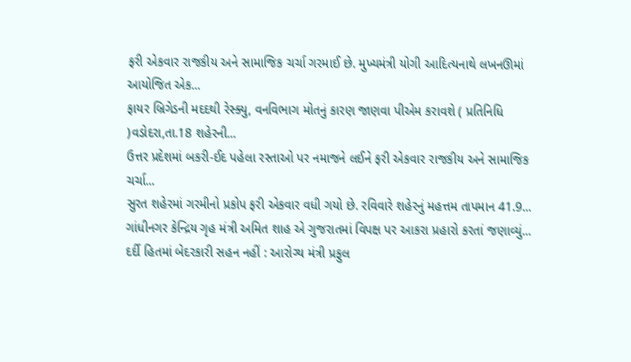ફરી એકવાર રાજકીય અને સામાજિક ચર્ચા ગરમાઈ છે. મુખ્યમંત્રી યોગી આદિત્યનાથે લખનઊમાં આયોજિત એક...
ફાયર બ્રિગેડની મદદથી રેસ્ક્યુ, વનવિભાગ મોતનું કારણ જાણવા પીએમ કરાવશે ( પ્રતિનિધિ )વડોદરા,તા.18 શહેરની...
ઉત્તર પ્રદેશમાં બકરી-ઈદ પહેલા રસ્તાઓ પર નમાજને લઈને ફરી એકવાર રાજકીય અને સામાજિક ચર્ચા...
સુરત શહેરમાં ગરમીનો પ્રકોપ ફરી એકવાર વધી ગયો છે. રવિવારે શહેરનું મહત્તમ તાપમાન 41.9...
ગાંધીનગર કેન્દ્રિય ગૃહ મંત્રી અમિત શાહ એ ગુજરાતમાં વિપક્ષ પર આકરા પ્રહારો કરતાં જણાવ્યું...
દર્દી હિતમાં બેદરકારી સહન નહીં : આરોગ્ય મંત્રી પ્રફુલ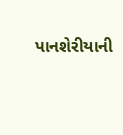પાનશેરીયાની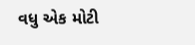વધુ એક મોટી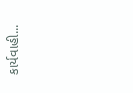કાર્યવાહી...